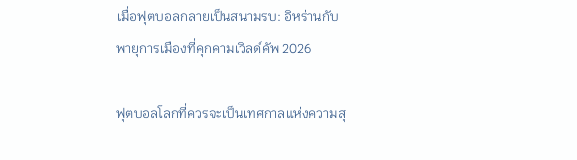เมื่อฟุตบอลกลายเป็นสนามรบ: อิหร่านกับพายุการเมืองที่คุกคามเวิลด์คัพ 2026

ฟุตบอลโลกที่ควรจะเป็นเทศกาลแห่งความสุ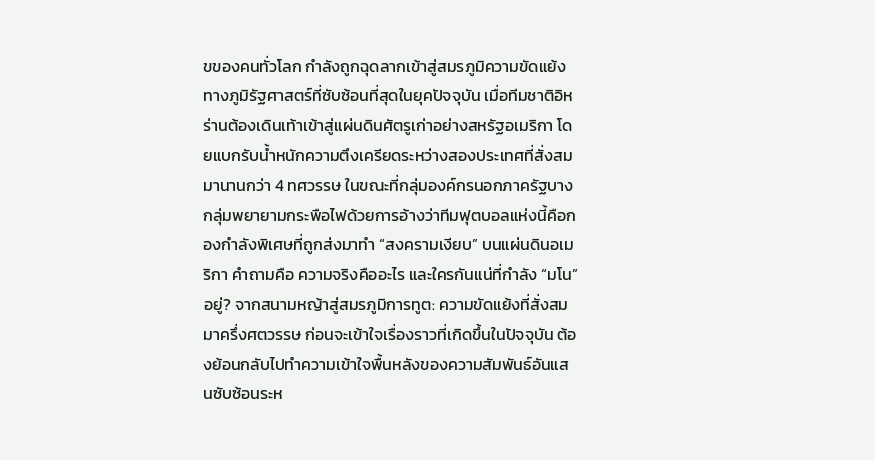ขของคนทั่วโลก กำลังถูกฉุดลากเข้าสู่สมรภูมิความขัดแย้งทางภูมิรัฐศาสตร์ที่ซับซ้อนที่สุดในยุคปัจจุบัน เมื่อทีมชาติอิหร่านต้องเดินเท้าเข้าสู่แผ่นดินศัตรูเก่าอย่างสหรัฐอเมริกา โดยแบกรับน้ำหนักความตึงเครียดระหว่างสองประเทศที่สั่งสมมานานกว่า 4 ทศวรรษ ในขณะที่กลุ่มองค์กรนอกภาครัฐบางกลุ่มพยายามกระพือไฟด้วยการอ้างว่าทีมฟุตบอลแห่งนี้คือกองกำลังพิเศษที่ถูกส่งมาทำ “สงครามเงียบ” บนแผ่นดินอเมริกา คำถามคือ ความจริงคืออะไร และใครกันแน่ที่กำลัง “มโน” อยู่? จากสนามหญ้าสู่สมรภูมิการทูต: ความขัดแย้งที่สั่งสมมาครึ่งศตวรรษ ก่อนจะเข้าใจเรื่องราวที่เกิดขึ้นในปัจจุบัน ต้องย้อนกลับไปทำความเข้าใจพื้นหลังของความสัมพันธ์อันแสนซับซ้อนระห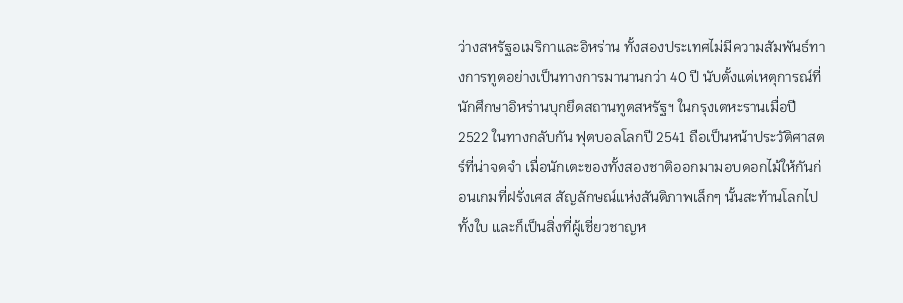ว่างสหรัฐอเมริกาและอิหร่าน ทั้งสองประเทศไม่มีความสัมพันธ์ทางการทูตอย่างเป็นทางการมานานกว่า 40 ปี นับตั้งแต่เหตุการณ์ที่นักศึกษาอิหร่านบุกยึดสถานทูตสหรัฐฯ ในกรุงเตหะรานเมื่อปี 2522 ในทางกลับกัน ฟุตบอลโลกปี 2541 ถือเป็นหน้าประวัติศาสตร์ที่น่าจดจำ เมื่อนักเตะของทั้งสองชาติออกมามอบดอกไม้ให้กันก่อนเกมที่ฝรั่งเศส สัญลักษณ์แห่งสันติภาพเล็กๆ นั้นสะท้านโลกไปทั้งใบ และก็เป็นสิ่งที่ผู้เชี่ยวชาญห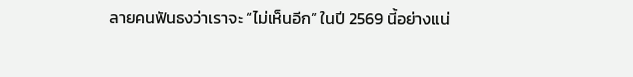ลายคนฟันธงว่าเราจะ “ไม่เห็นอีก” ในปี 2569 นี้อย่างแน่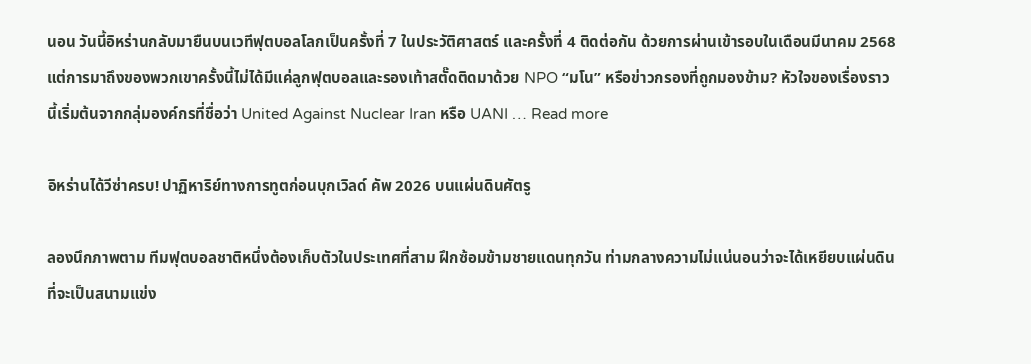นอน วันนี้อิหร่านกลับมายืนบนเวทีฟุตบอลโลกเป็นครั้งที่ 7 ในประวัติศาสตร์ และครั้งที่ 4 ติดต่อกัน ด้วยการผ่านเข้ารอบในเดือนมีนาคม 2568 แต่การมาถึงของพวกเขาครั้งนี้ไม่ได้มีแค่ลูกฟุตบอลและรองเท้าสตั๊ดติดมาด้วย NPO “มโน” หรือข่าวกรองที่ถูกมองข้าม? หัวใจของเรื่องราวนี้เริ่มต้นจากกลุ่มองค์กรที่ชื่อว่า United Against Nuclear Iran หรือ UANI … Read more

อิหร่านได้วีซ่าครบ! ปาฏิหาริย์ทางการทูตก่อนบุกเวิลด์ คัพ 2026 บนแผ่นดินศัตรู

ลองนึกภาพตาม ทีมฟุตบอลชาติหนึ่งต้องเก็บตัวในประเทศที่สาม ฝึกซ้อมข้ามชายแดนทุกวัน ท่ามกลางความไม่แน่นอนว่าจะได้เหยียบแผ่นดินที่จะเป็นสนามแข่ง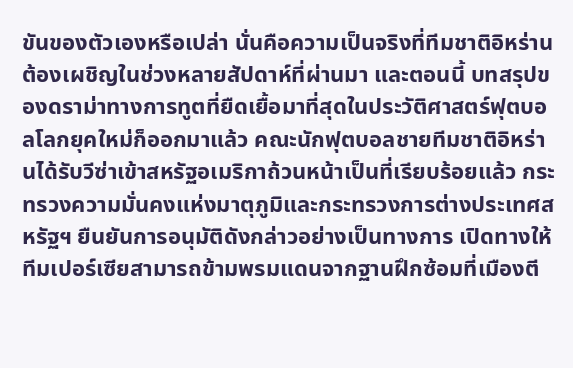ขันของตัวเองหรือเปล่า นั่นคือความเป็นจริงที่ทีมชาติอิหร่านต้องเผชิญในช่วงหลายสัปดาห์ที่ผ่านมา และตอนนี้ บทสรุปของดราม่าทางการทูตที่ยืดเยื้อมาที่สุดในประวัติศาสตร์ฟุตบอลโลกยุคใหม่ก็ออกมาแล้ว คณะนักฟุตบอลชายทีมชาติอิหร่านได้รับวีซ่าเข้าสหรัฐอเมริกาถ้วนหน้าเป็นที่เรียบร้อยแล้ว กระทรวงความมั่นคงแห่งมาตุภูมิและกระทรวงการต่างประเทศสหรัฐฯ ยืนยันการอนุมัติดังกล่าวอย่างเป็นทางการ เปิดทางให้ทีมเปอร์เซียสามารถข้ามพรมแดนจากฐานฝึกซ้อมที่เมืองตี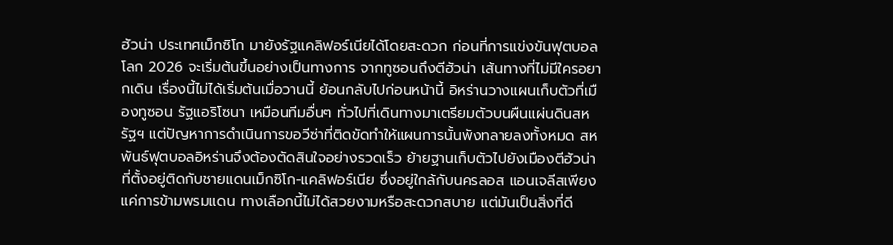ฮัวน่า ประเทศเม็กซิโก มายังรัฐแคลิฟอร์เนียได้โดยสะดวก ก่อนที่การแข่งขันฟุตบอลโลก 2026 จะเริ่มต้นขึ้นอย่างเป็นทางการ จากทูซอนถึงตีฮัวน่า เส้นทางที่ไม่มีใครอยากเดิน เรื่องนี้ไม่ได้เริ่มต้นเมื่อวานนี้ ย้อนกลับไปก่อนหน้านี้ อิหร่านวางแผนเก็บตัวที่เมืองทูซอน รัฐแอริโซนา เหมือนทีมอื่นๆ ทั่วไปที่เดินทางมาเตรียมตัวบนผืนแผ่นดินสหรัฐฯ แต่ปัญหาการดำเนินการขอวีซ่าที่ติดขัดทำให้แผนการนั้นพังทลายลงทั้งหมด สหพันธ์ฟุตบอลอิหร่านจึงต้องตัดสินใจอย่างรวดเร็ว ย้ายฐานเก็บตัวไปยังเมืองตีฮัวน่า ที่ตั้งอยู่ติดกับชายแดนเม็กซิโก-แคลิฟอร์เนีย ซึ่งอยู่ใกล้กับนครลอส แอนเจลีสเพียงแค่การข้ามพรมแดน ทางเลือกนี้ไม่ได้สวยงามหรือสะดวกสบาย แต่มันเป็นสิ่งที่ดี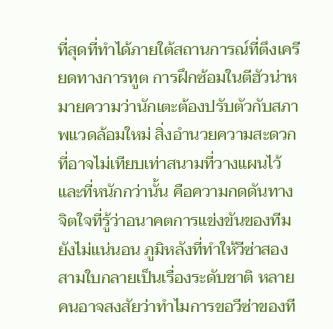ที่สุดที่ทำได้ภายใต้สถานการณ์ที่ตึงเครียดทางการทูต การฝึกซ้อมในตีฮัวน่าหมายความว่านักเตะต้องปรับตัวกับสภาพแวดล้อมใหม่ สิ่งอำนวยความสะดวกที่อาจไม่เทียบเท่าสนามที่วางแผนไว้ และที่หนักกว่านั้น คือความกดดันทางจิตใจที่รู้ว่าอนาคตการแข่งขันของทีมยังไม่แน่นอน ภูมิหลังที่ทำให้วีซ่าสองสามใบกลายเป็นเรื่องระดับชาติ หลายคนอาจสงสัยว่าทำไมการขอวีซ่าของที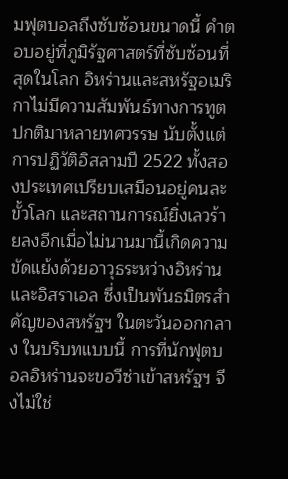มฟุตบอลถึงซับซ้อนขนาดนี้ คำตอบอยู่ที่ภูมิรัฐศาสตร์ที่ซับซ้อนที่สุดในโลก อิหร่านและสหรัฐอเมริกาไม่มีความสัมพันธ์ทางการทูตปกติมาหลายทศวรรษ นับตั้งแต่การปฏิวัติอิสลามปี 2522 ทั้งสองประเทศเปรียบเสมือนอยู่คนละขั้วโลก และสถานการณ์ยิ่งเลวร้ายลงอีกเมื่อไม่นานมานี้เกิดความขัดแย้งด้วยอาวุธระหว่างอิหร่านและอิสราเอล ซึ่งเป็นพันธมิตรสำคัญของสหรัฐฯ ในตะวันออกกลาง ในบริบทแบบนี้ การที่นักฟุตบอลอิหร่านจะขอวีซ่าเข้าสหรัฐฯ จึงไม่ใช่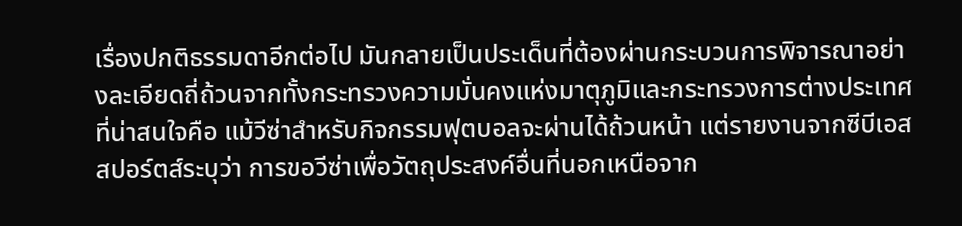เรื่องปกติธรรมดาอีกต่อไป มันกลายเป็นประเด็นที่ต้องผ่านกระบวนการพิจารณาอย่างละเอียดถี่ถ้วนจากทั้งกระทรวงความมั่นคงแห่งมาตุภูมิและกระทรวงการต่างประเทศ ที่น่าสนใจคือ แม้วีซ่าสำหรับกิจกรรมฟุตบอลจะผ่านได้ถ้วนหน้า แต่รายงานจากซีบีเอส สปอร์ตส์ระบุว่า การขอวีซ่าเพื่อวัตถุประสงค์อื่นที่นอกเหนือจาก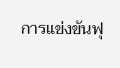การแข่งขันฟุ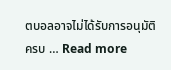ตบอลอาจไม่ได้รับการอนุมัติครบ … Read more